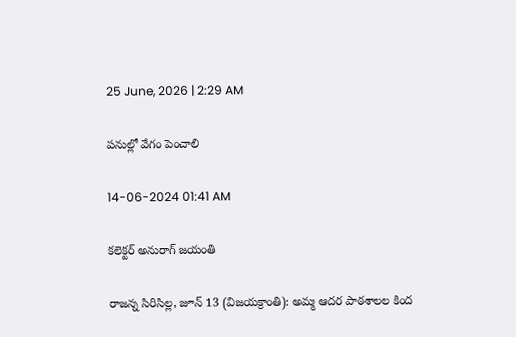25 June, 2026 | 2:29 AM

పనుల్లో వేగం పెంచాలి

14-06-2024 01:41 AM

కలెక్టర్ అనురాగ్ జయంతి

రాజన్న సిరిసిల్ల, జూన్ 13 (విజయక్రాంతి): అమ్మ ఆదర పాఠశాలల కింద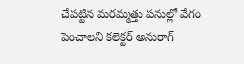చేపట్టిన మరమ్మత్తు పనుల్లో వేగం పెంచాలని కలెక్టర్ అనురాగ్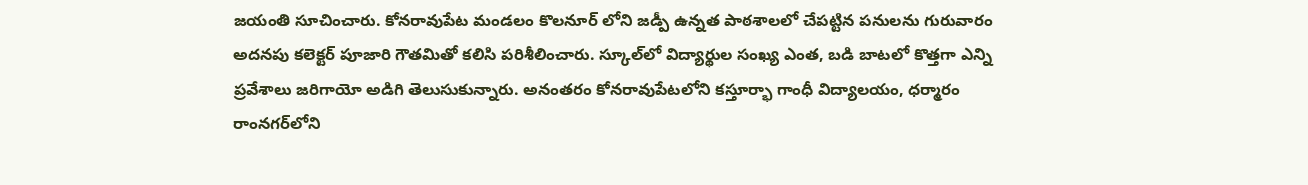జయంతి సూచించారు. కోనరావుపేట మండలం కొలనూర్ లోని జడ్పీ ఉన్నత పాఠశాలలో చేపట్టిన పనులను గురువారం అదనపు కలెక్టర్ పూజారి గౌతమితో కలిసి పరిశీలించారు. స్కూల్‌లో విద్యార్థుల సంఖ్య ఎంత, బడి బాటలో కొత్తగా ఎన్ని ప్రవేశాలు జరిగాయో అడిగి తెలుసుకున్నారు. అనంతరం కోనరావుపేటలోని కస్తూర్భా గాంధీ విద్యాలయం, ధర్మారం రాంనగర్‌లోని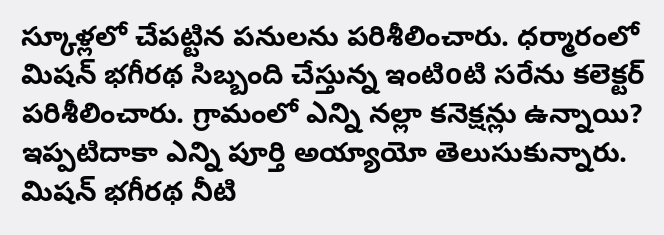స్కూళ్లలో చేపట్టిన పనులను పరిశీలించారు. ధర్మారంలో మిషన్ భగీరథ సిబ్బంది చేస్తున్న ఇంటిoటి సరేను కలెక్టర్ పరిశీలించారు. గ్రామంలో ఎన్ని నల్లా కనెక్షన్లు ఉన్నాయి? ఇప్పటిదాకా ఎన్ని పూర్తి అయ్యాయో తెలుసుకున్నారు. మిషన్ భగీరథ నీటి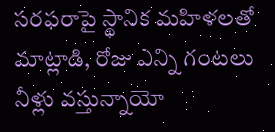సరఫరాపై స్థానిక మహిళలతో మాట్లాడి, రోజు ఎన్ని గంటలు నీళ్లు వస్తున్నాయో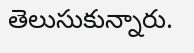తెలుసుకున్నారు.